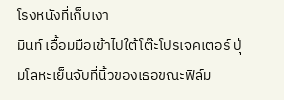โรงหนังที่เก็บเงา
มินท์ เอื้อมมือเข้าไปใต้โต๊ะโปรเจคเตอร์ ปุ่มโลหะเย็นจับที่นิ้วของเธอขณะฟิล์ม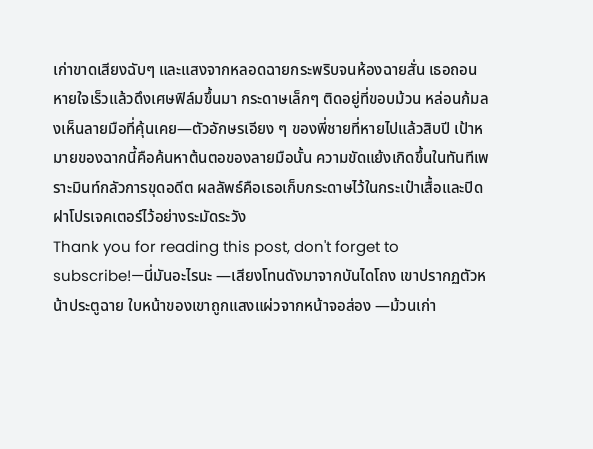เก่าขาดเสียงฉับๆ และแสงจากหลอดฉายกระพริบจนห้องฉายสั่น เธอถอนหายใจเร็วแล้วดึงเศษฟิล์มขึ้นมา กระดาษเล็กๆ ติดอยู่ที่ขอบม้วน หล่อนก้มลงเห็นลายมือที่คุ้นเคย—ตัวอักษรเอียง ๆ ของพี่ชายที่หายไปแล้วสิบปี เป้าหมายของฉากนี้คือค้นหาต้นตอของลายมือนั้น ความขัดแย้งเกิดขึ้นในทันทีเพราะมินท์กลัวการขุดอดีต ผลลัพธ์คือเธอเก็บกระดาษไว้ในกระเป๋าเสื้อและปิดฝาโปรเจคเตอร์ไว้อย่างระมัดระวัง
Thank you for reading this post, don't forget to subscribe!—นี่มันอะไรนะ —เสียงโทนดังมาจากบันไดโถง เขาปรากฏตัวหน้าประตูฉาย ใบหน้าของเขาถูกแสงแผ่วจากหน้าจอส่อง —ม้วนเก่า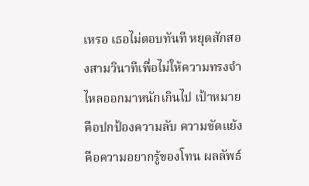เหรอ เธอไม่ตอบทันที หยุดสักสองสามวินาทีเพื่อไม่ให้ความทรงจำไหลออกมาหนักเกินไป เป้าหมายคือปกป้องความลับ ความขัดแย้งคือความอยากรู้ของโทน ผลลัพธ์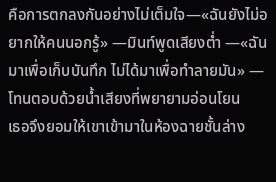คือการตกลงกันอย่างไม่เต็มใจ—«ฉันยังไม่อยากให้คนนอกรู้» —มินท์พูดเสียงต่ำ —«ฉันมาเพื่อเก็บบันทึก ไม่ได้มาเพื่อทำลายมัน» —โทนตอบด้วยน้ำเสียงที่พยายามอ่อนโยน
เธอจึงยอมให้เขาเข้ามาในห้องฉายชั้นล่าง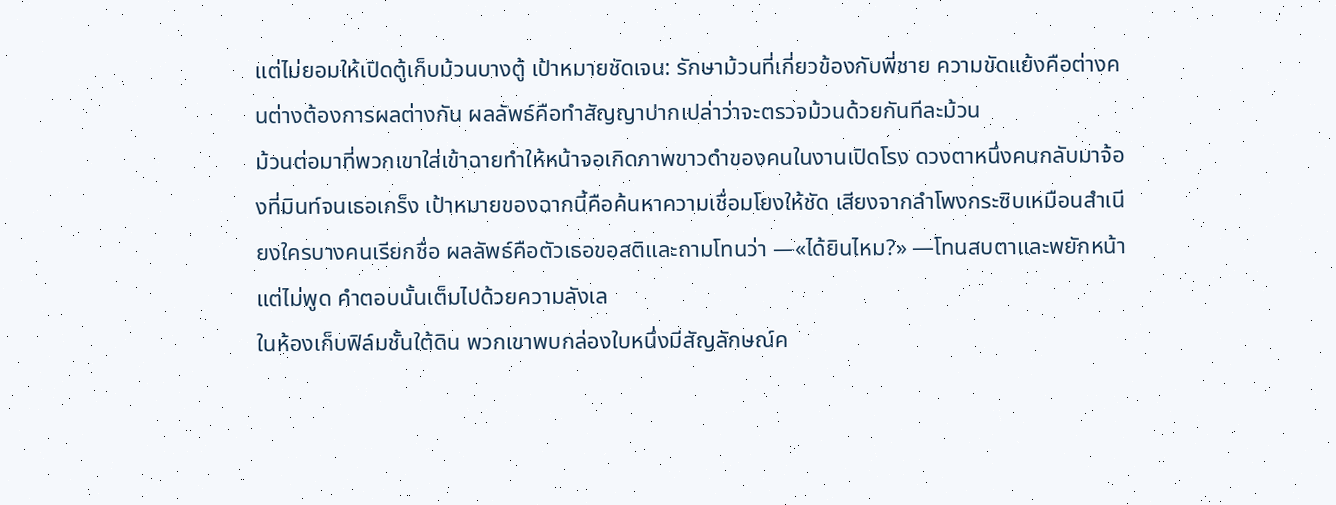แต่ไม่ยอมให้เปิดตู้เก็บม้วนบางตู้ เป้าหมายชัดเจน: รักษาม้วนที่เกี่ยวข้องกับพี่ชาย ความขัดแย้งคือต่างคนต่างต้องการผลต่างกัน ผลลัพธ์คือทำสัญญาปากเปล่าว่าจะตรวจม้วนด้วยกันทีละม้วน
ม้วนต่อมาที่พวกเขาใส่เข้าฉายทำให้หน้าจอเกิดภาพขาวดำของคนในงานเปิดโรง ดวงตาหนึ่งคนกลับมาจ้องที่มินท์จนเธอเกร็ง เป้าหมายของฉากนี้คือค้นหาความเชื่อมโยงให้ชัด เสียงจากลำโพงกระซิบเหมือนสำเนียงใครบางคนเรียกชื่อ ผลลัพธ์คือตัวเธอขอสติและถามโทนว่า —«ได้ยินไหม?» —โทนสบตาและพยักหน้าแต่ไม่พูด คำตอบนั้นเต็มไปด้วยความลังเล
ในห้องเก็บฟิล์มชั้นใต้ดิน พวกเขาพบกล่องใบหนึ่งมีสัญลักษณ์ค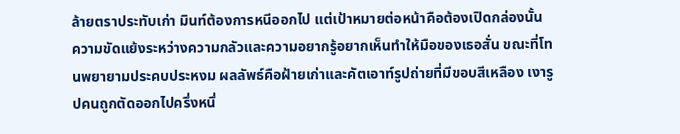ล้ายตราประทับเก่า มินท์ต้องการหนีออกไป แต่เป้าหมายต่อหน้าคือต้องเปิดกล่องนั้น ความขัดแย้งระหว่างความกลัวและความอยากรู้อยากเห็นทำให้มือของเธอสั่น ขณะที่โทนพยายามประคบประหงม ผลลัพธ์คือฝ้ายเก่าและคัตเอาท์รูปถ่ายที่มีขอบสีเหลือง เงารูปคนถูกตัดออกไปครึ่งหนึ่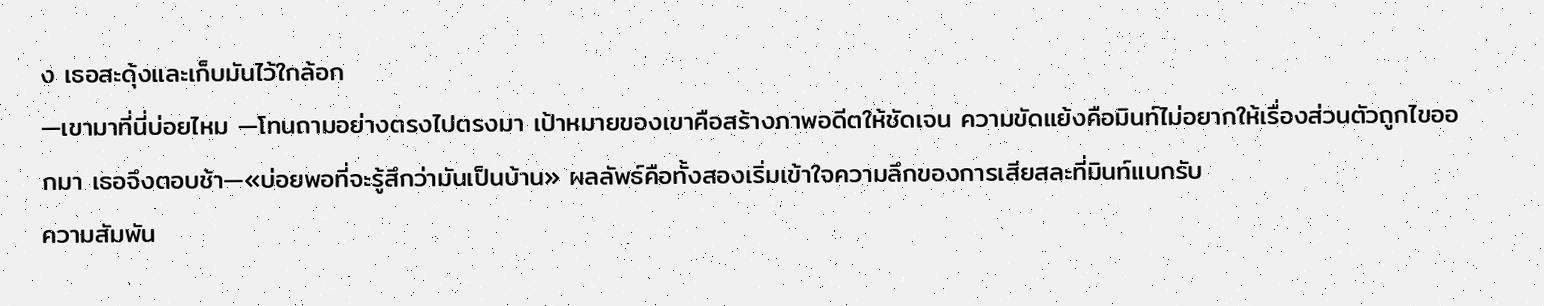ง เธอสะดุ้งและเก็บมันไว้ใกล้อก
—เขามาที่นี่บ่อยไหม —โทนถามอย่างตรงไปตรงมา เป้าหมายของเขาคือสร้างภาพอดีตให้ชัดเจน ความขัดแย้งคือมินท์ไม่อยากให้เรื่องส่วนตัวถูกไขออกมา เธอจึงตอบช้า—«บ่อยพอที่จะรู้สึกว่ามันเป็นบ้าน» ผลลัพธ์คือทั้งสองเริ่มเข้าใจความลึกของการเสียสละที่มินท์แบกรับ
ความสัมพัน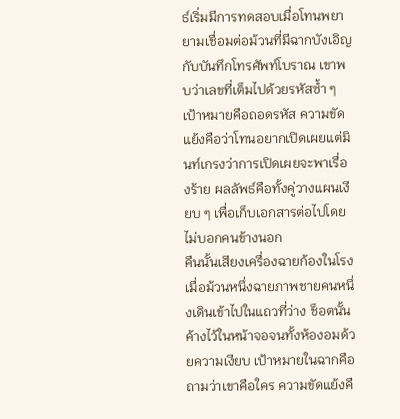ธ์เริ่มมีการทดสอบเมื่อโทนพยายามเชื่อมต่อม้วนที่มีฉากบังเอิญกับบันทึกโทรศัพท์โบราณ เขาพบว่าเลขที่เต็มไปด้วยรหัสซ้ำ ๆ เป้าหมายคือถอดรหัส ความขัดแย้งคือว่าโทนอยากเปิดเผยแต่มินท์เกรงว่าการเปิดเผยจะพาเรื่องร้าย ผลลัพธ์คือทั้งคู่วางแผนเงียบ ๆ เพื่อเก็บเอกสารต่อไปโดยไม่บอกคนข้างนอก
คืนนั้นเสียงเครื่องฉายก้องในโรงเมื่อม้วนหนึ่งฉายภาพชายคนหนึ่งเดินเข้าไปในแถวที่ว่าง ช็อตนั้นค้างไว้ในหน้าจอจนทั้งห้องอมด้วยความเงียบ เป้าหมายในฉากคือถามว่าเขาคือใคร ความขัดแย้งคื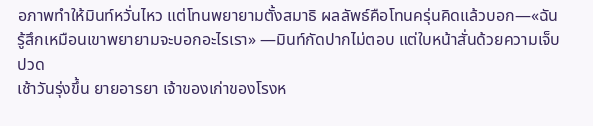อภาพทำให้มินท์หวั่นไหว แต่โทนพยายามตั้งสมาธิ ผลลัพธ์คือโทนครุ่นคิดแล้วบอก—«ฉันรู้สึกเหมือนเขาพยายามจะบอกอะไรเรา» —มินท์กัดปากไม่ตอบ แต่ใบหน้าสั่นด้วยความเจ็บปวด
เช้าวันรุ่งขึ้น ยายอารยา เจ้าของเก่าของโรงห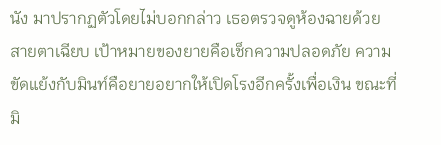นัง มาปรากฏตัวโดยไม่บอกกล่าว เธอตรวจดูห้องฉายด้วยสายตาเฉียบ เป้าหมายของยายคือเช็กความปลอดภัย ความขัดแย้งกับมินท์คือยายอยากให้เปิดโรงอีกครั้งเพื่อเงิน ขณะที่มิ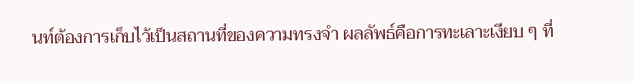นท์ต้องการเก็บไว้เป็นสถานที่ของความทรงจำ ผลลัพธ์คือการทะเลาะเงียบ ๆ ที่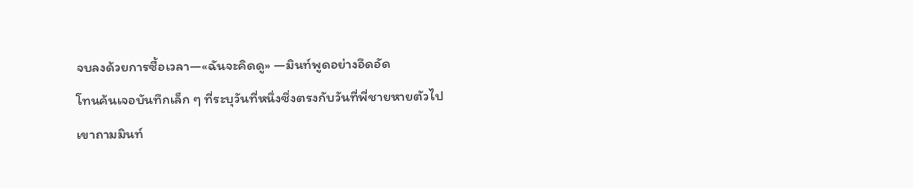จบลงด้วยการซื้อเวลา—«ฉันจะคิดดู» —มินท์พูดอย่างอึดอัด
โทนค้นเจอบันทึกเล็ก ๆ ที่ระบุวันที่หนึ่งซึ่งตรงกับวันที่พี่ชายหายตัวไป เขาถามมินท์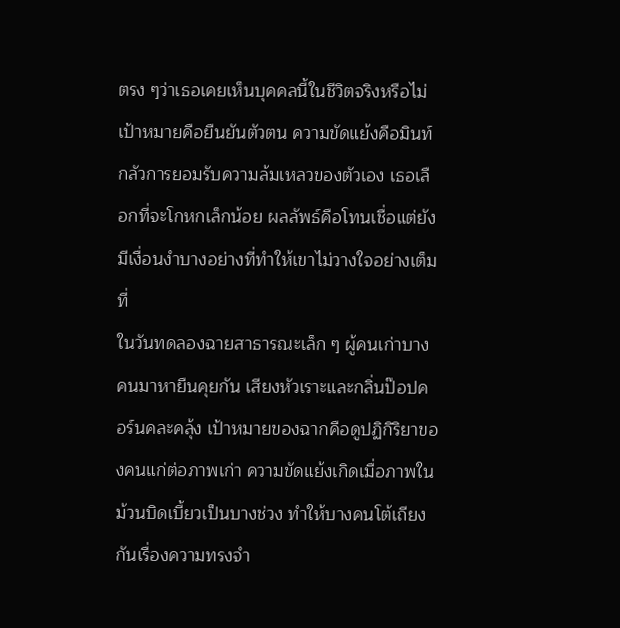ตรง ๆว่าเธอเคยเห็นบุคคลนี้ในชีวิตจริงหรือไม่ เป้าหมายคือยืนยันตัวตน ความขัดแย้งคือมินท์กลัวการยอมรับความล้มเหลวของตัวเอง เธอเลือกที่จะโกหกเล็กน้อย ผลลัพธ์คือโทนเชื่อแต่ยังมีเงื่อนงำบางอย่างที่ทำให้เขาไม่วางใจอย่างเต็มที่
ในวันทดลองฉายสาธารณะเล็ก ๆ ผู้คนเก่าบางคนมาหายืนคุยกัน เสียงหัวเราะและกลิ่นป๊อปคอร์นคละคลุ้ง เป้าหมายของฉากคือดูปฏิกิริยาของคนแก่ต่อภาพเก่า ความขัดแย้งเกิดเมื่อภาพในม้วนบิดเบี้ยวเป็นบางช่วง ทำให้บางคนโต้เถียงกันเรื่องความทรงจำ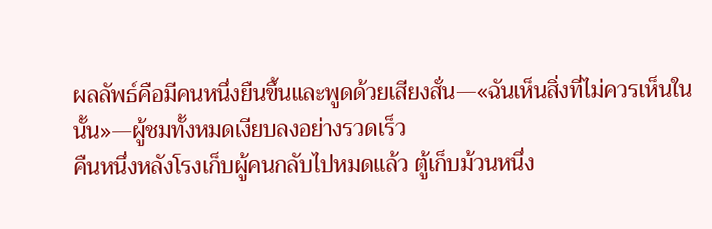ผลลัพธ์คือมีคนหนึ่งยืนขึ้นและพูดด้วยเสียงสั่น—«ฉันเห็นสิ่งที่ไม่ควรเห็นในนั้น»—ผู้ชมทั้งหมดเงียบลงอย่างรวดเร็ว
คืนหนึ่งหลังโรงเก็บผู้คนกลับไปหมดแล้ว ตู้เก็บม้วนหนึ่ง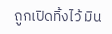ถูกเปิดทิ้งไว้ มิน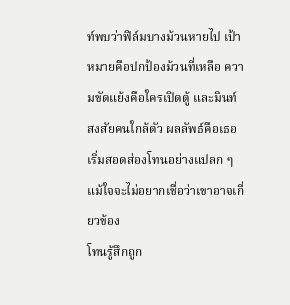ท์พบว่าฟิล์มบางม้วนหายไป เป้าหมายคือปกป้องม้วนที่เหลือ ความขัดแย้งคือใครเปิดตู้ และมินท์สงสัยคนใกล้ตัว ผลลัพธ์คือเธอเริ่มสอดส่องโทนอย่างแปลก ๆ แม้ใจจะไม่อยากเชื่อว่าเขาอาจเกี่ยวข้อง
โทนรู้สึกถูก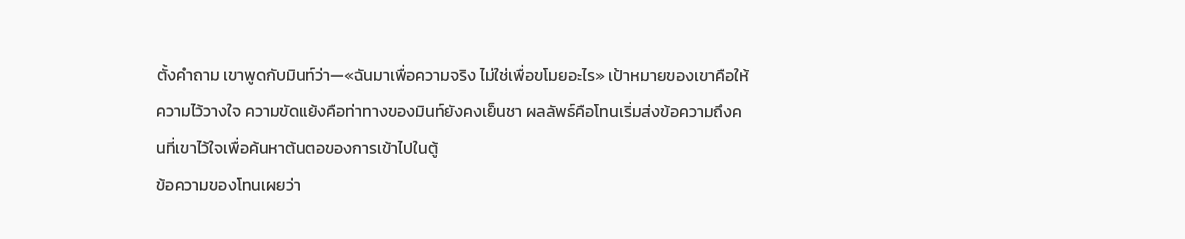ตั้งคำถาม เขาพูดกับมินท์ว่า—«ฉันมาเพื่อความจริง ไม่ใช่เพื่อขโมยอะไร» เป้าหมายของเขาคือให้ความไว้วางใจ ความขัดแย้งคือท่าทางของมินท์ยังคงเย็นชา ผลลัพธ์คือโทนเริ่มส่งข้อความถึงคนที่เขาไว้ใจเพื่อค้นหาต้นตอของการเข้าไปในตู้
ข้อความของโทนเผยว่า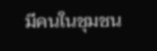มีคนในชุมชน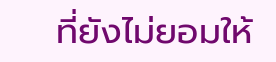ที่ยังไม่ยอมให้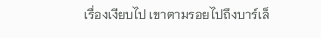เรื่องเงียบไป เขาตามรอยไปถึงบาร์เล็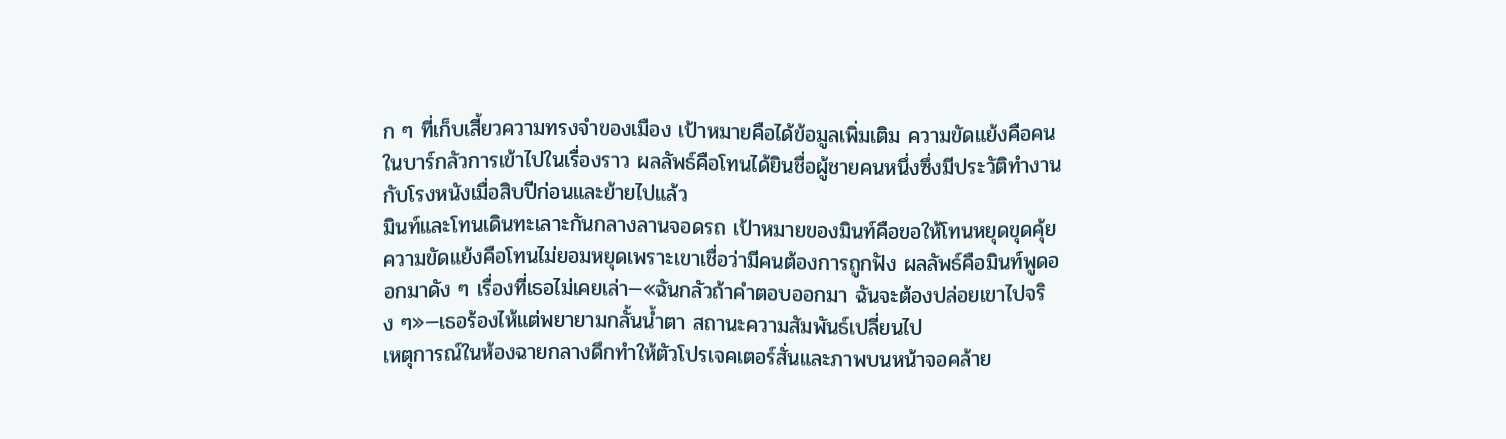ก ๆ ที่เก็บเสี้ยวความทรงจำของเมือง เป้าหมายคือได้ข้อมูลเพิ่มเติม ความขัดแย้งคือคนในบาร์กลัวการเข้าไปในเรื่องราว ผลลัพธ์คือโทนได้ยินชื่อผู้ชายคนหนึ่งซึ่งมีประวัติทำงานกับโรงหนังเมื่อสิบปีก่อนและย้ายไปแล้ว
มินท์และโทนเดินทะเลาะกันกลางลานจอดรถ เป้าหมายของมินท์คือขอให้โทนหยุดขุดคุ้ย ความขัดแย้งคือโทนไม่ยอมหยุดเพราะเขาเชื่อว่ามีคนต้องการถูกฟัง ผลลัพธ์คือมินท์พูดออกมาดัง ๆ เรื่องที่เธอไม่เคยเล่า—«ฉันกลัวถ้าคำตอบออกมา ฉันจะต้องปล่อยเขาไปจริง ๆ»—เธอร้องไห้แต่พยายามกลั้นน้ำตา สถานะความสัมพันธ์เปลี่ยนไป
เหตุการณ์ในห้องฉายกลางดึกทำให้ตัวโปรเจคเตอร์สั่นและภาพบนหน้าจอคล้าย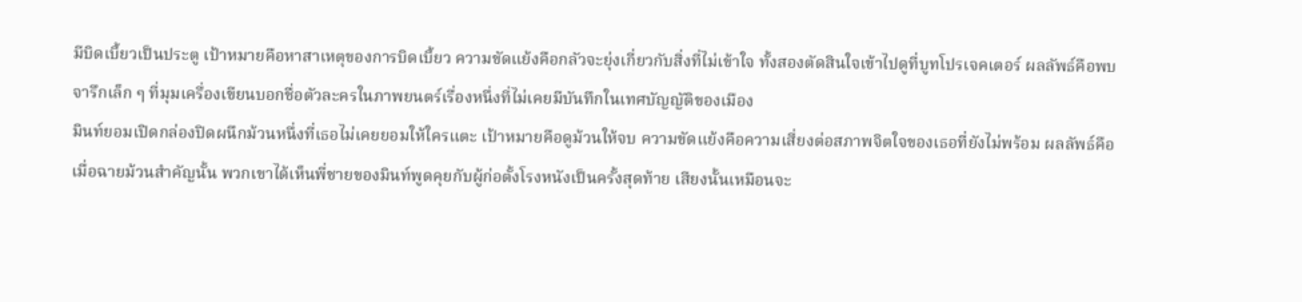มีบิดเบี้ยวเป็นประตู เป้าหมายคือหาสาเหตุของการบิดเบี้ยว ความขัดแย้งคือกลัวจะยุ่งเกี่ยวกับสิ่งที่ไม่เข้าใจ ทั้งสองตัดสินใจเข้าไปดูที่บูทโปรเจคเตอร์ ผลลัพธ์คือพบจารึกเล็ก ๆ ที่มุมเครื่องเขียนบอกชื่อตัวละครในภาพยนตร์เรื่องหนึ่งที่ไม่เคยมีบันทึกในเทศบัญญัติของเมือง
มินท์ยอมเปิดกล่องปิดผนึกม้วนหนึ่งที่เธอไม่เคยยอมให้ใครแตะ เป้าหมายคือดูม้วนให้จบ ความขัดแย้งคือความเสี่ยงต่อสภาพจิตใจของเธอที่ยังไม่พร้อม ผลลัพธ์คือเมื่อฉายม้วนสำคัญนั้น พวกเขาได้เห็นพี่ชายของมินท์พูดคุยกับผู้ก่อตั้งโรงหนังเป็นครั้งสุดท้าย เสียงนั้นเหมือนจะ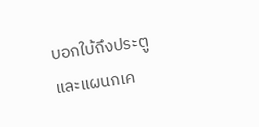บอกใบ้ถึงประตูและแผนกเค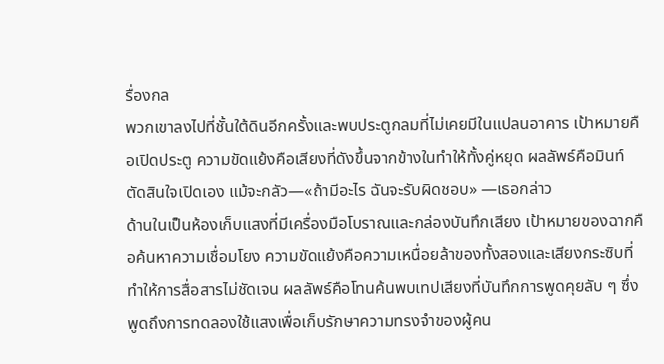รื่องกล
พวกเขาลงไปที่ชั้นใต้ดินอีกครั้งและพบประตูกลมที่ไม่เคยมีในแปลนอาคาร เป้าหมายคือเปิดประตู ความขัดแย้งคือเสียงที่ดังขึ้นจากข้างในทำให้ทั้งคู่หยุด ผลลัพธ์คือมินท์ตัดสินใจเปิดเอง แม้จะกลัว—«ถ้ามีอะไร ฉันจะรับผิดชอบ» —เธอกล่าว
ด้านในเป็นห้องเก็บแสงที่มีเครื่องมือโบราณและกล่องบันทึกเสียง เป้าหมายของฉากคือค้นหาความเชื่อมโยง ความขัดแย้งคือความเหนื่อยล้าของทั้งสองและเสียงกระซิบที่ทำให้การสื่อสารไม่ชัดเจน ผลลัพธ์คือโทนค้นพบเทปเสียงที่บันทึกการพูดคุยลับ ๆ ซึ่งพูดถึงการทดลองใช้แสงเพื่อเก็บรักษาความทรงจำของผู้คน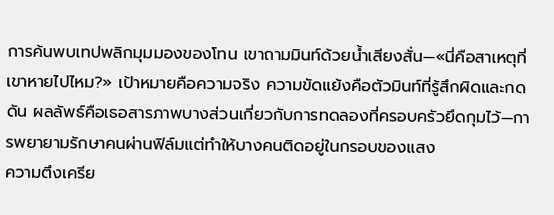การค้นพบเทปพลิกมุมมองของโทน เขาถามมินท์ด้วยน้ำเสียงสั่น—«นี่คือสาเหตุที่เขาหายไปไหม?» เป้าหมายคือความจริง ความขัดแย้งคือตัวมินท์ที่รู้สึกผิดและกดดัน ผลลัพธ์คือเธอสารภาพบางส่วนเกี่ยวกับการทดลองที่ครอบครัวยึดกุมไว้—การพยายามรักษาคนผ่านฟิล์มแต่ทำให้บางคนติดอยู่ในกรอบของแสง
ความตึงเครีย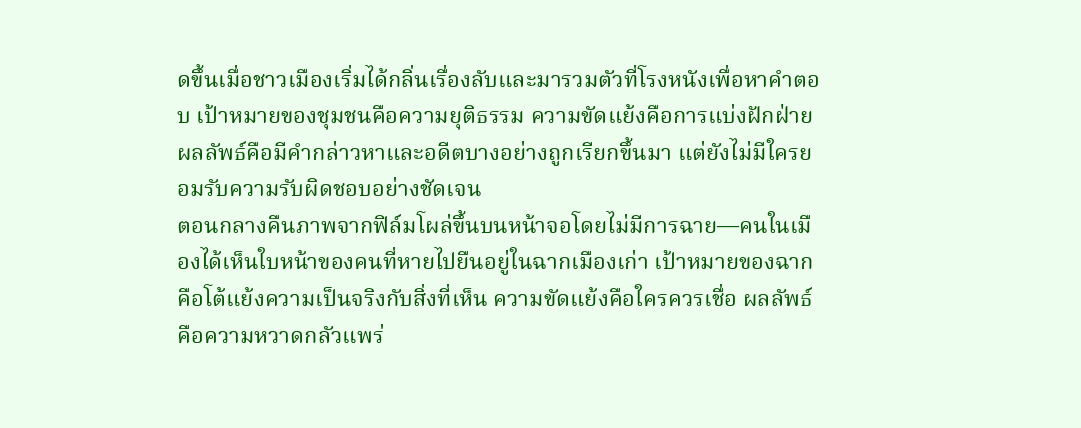ดขึ้นเมื่อชาวเมืองเริ่มได้กลิ่นเรื่องลับและมารวมตัวที่โรงหนังเพื่อหาคำตอบ เป้าหมายของชุมชนคือความยุติธรรม ความขัดแย้งคือการแบ่งฝักฝ่าย ผลลัพธ์คือมีคำกล่าวหาและอดีตบางอย่างถูกเรียกขึ้นมา แต่ยังไม่มีใครยอมรับความรับผิดชอบอย่างชัดเจน
ตอนกลางคืนภาพจากฟิล์มโผล่ขึ้นบนหน้าจอโดยไม่มีการฉาย—คนในเมืองได้เห็นใบหน้าของคนที่หายไปยืนอยู่ในฉากเมืองเก่า เป้าหมายของฉากคือโต้แย้งความเป็นจริงกับสิ่งที่เห็น ความขัดแย้งคือใครควรเชื่อ ผลลัพธ์คือความหวาดกลัวแพร่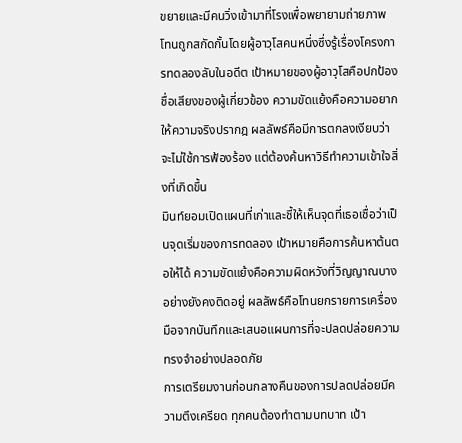ขยายและมีคนวิ่งเข้ามาที่โรงเพื่อพยายามถ่ายภาพ
โทนถูกสกัดกั้นโดยผู้อาวุโสคนหนึ่งซึ่งรู้เรื่องโครงการทดลองลับในอดีต เป้าหมายของผู้อาวุโสคือปกป้องชื่อเสียงของผู้เกี่ยวข้อง ความขัดแย้งคือความอยากให้ความจริงปรากฎ ผลลัพธ์คือมีการตกลงเงียบว่าจะไม่ใช้การฟ้องร้อง แต่ต้องค้นหาวิธีทำความเข้าใจสิ่งที่เกิดขึ้น
มินท์ยอมเปิดแผนที่เก่าและชี้ให้เห็นจุดที่เธอเชื่อว่าเป็นจุดเริ่มของการทดลอง เป้าหมายคือการค้นหาต้นตอให้ได้ ความขัดแย้งคือความผิดหวังที่วิญญาณบางอย่างยังคงติดอยู่ ผลลัพธ์คือโทนยกรายการเครื่องมือจากบันทึกและเสนอแผนการที่จะปลดปล่อยความทรงจำอย่างปลอดภัย
การเตรียมงานก่อนกลางคืนของการปลดปล่อยมีความตึงเครียด ทุกคนต้องทำตามบทบาท เป้า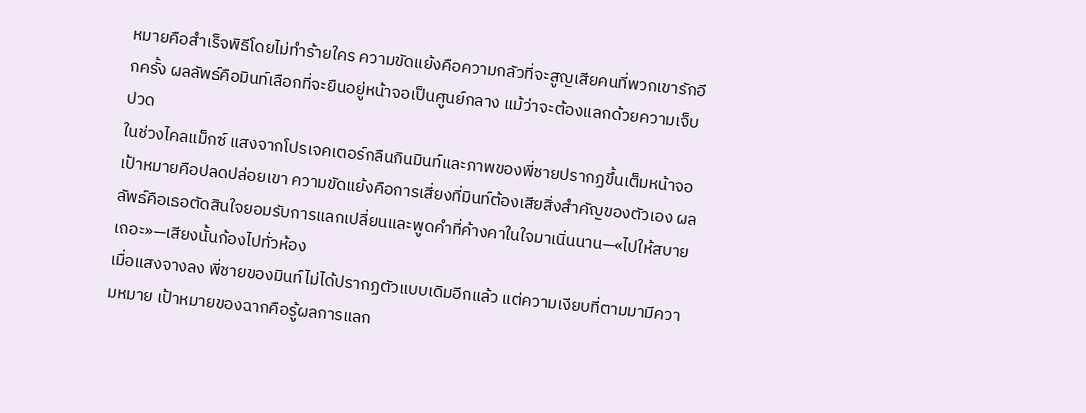หมายคือสำเร็จพิธีโดยไม่ทำร้ายใคร ความขัดแย้งคือความกลัวที่จะสูญเสียคนที่พวกเขารักอีกครั้ง ผลลัพธ์คือมินท์เลือกที่จะยืนอยู่หน้าจอเป็นศูนย์กลาง แม้ว่าจะต้องแลกด้วยความเจ็บปวด
ในช่วงไคลแม็กซ์ แสงจากโปรเจคเตอร์กลืนกินมินท์และภาพของพี่ชายปรากฏขึ้นเต็มหน้าจอ เป้าหมายคือปลดปล่อยเขา ความขัดแย้งคือการเสี่ยงที่มินท์ต้องเสียสิ่งสำคัญของตัวเอง ผลลัพธ์คือเธอตัดสินใจยอมรับการแลกเปลี่ยนและพูดคำที่ค้างคาในใจมาเนิ่นนาน—«ไปให้สบายเถอะ»—เสียงนั้นก้องไปทั่วห้อง
เมื่อแสงจางลง พี่ชายของมินท์ไม่ได้ปรากฏตัวแบบเดิมอีกแล้ว แต่ความเงียบที่ตามมามีความหมาย เป้าหมายของฉากคือรู้ผลการแลก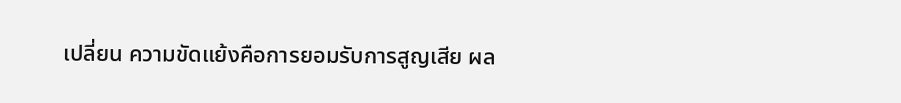เปลี่ยน ความขัดแย้งคือการยอมรับการสูญเสีย ผล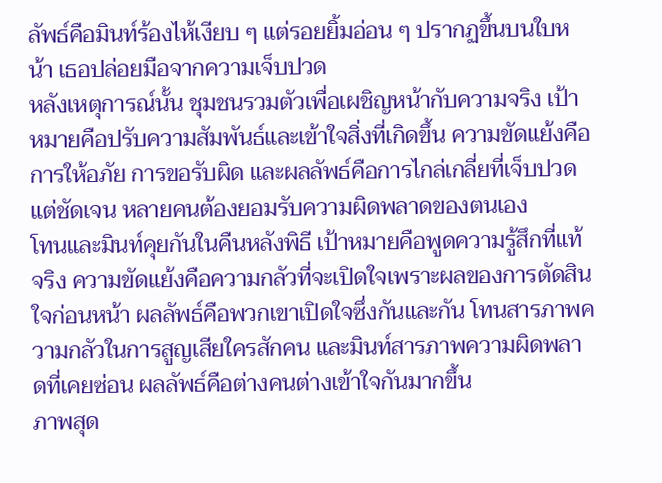ลัพธ์คือมินท์ร้องไห้เงียบ ๆ แต่รอยยิ้มอ่อน ๆ ปรากฏขึ้นบนใบหน้า เธอปล่อยมือจากความเจ็บปวด
หลังเหตุการณ์นั้น ชุมชนรวมตัวเพื่อเผชิญหน้ากับความจริง เป้าหมายคือปรับความสัมพันธ์และเข้าใจสิ่งที่เกิดขึ้น ความขัดแย้งคือการให้อภัย การขอรับผิด และผลลัพธ์คือการไกล่เกลี่ยที่เจ็บปวดแต่ชัดเจน หลายคนต้องยอมรับความผิดพลาดของตนเอง
โทนและมินท์คุยกันในคืนหลังพิธี เป้าหมายคือพูดความรู้สึกที่แท้จริง ความขัดแย้งคือความกลัวที่จะเปิดใจเพราะผลของการตัดสินใจก่อนหน้า ผลลัพธ์คือพวกเขาเปิดใจซึ่งกันและกัน โทนสารภาพความกลัวในการสูญเสียใครสักคน และมินท์สารภาพความผิดพลาดที่เคยซ่อน ผลลัพธ์คือต่างคนต่างเข้าใจกันมากขึ้น
ภาพสุด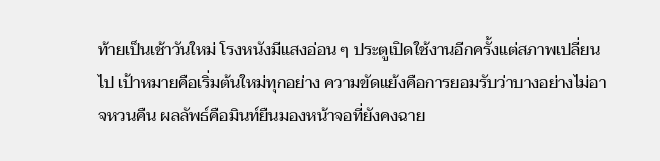ท้ายเป็นเช้าวันใหม่ โรงหนังมีแสงอ่อน ๆ ประตูเปิดใช้งานอีกครั้งแต่สภาพเปลี่ยนไป เป้าหมายคือเริ่มต้นใหม่ทุกอย่าง ความขัดแย้งคือการยอมรับว่าบางอย่างไม่อาจหวนคืน ผลลัพธ์คือมินท์ยืนมองหน้าจอที่ยังคงฉาย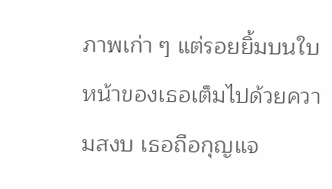ภาพเก่า ๆ แต่รอยยิ้มบนใบหน้าของเธอเต็มไปด้วยความสงบ เธอถือกุญแจ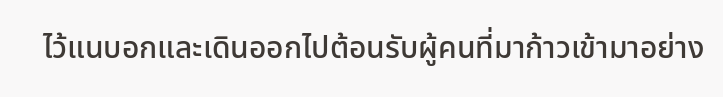ไว้แนบอกและเดินออกไปต้อนรับผู้คนที่มาก้าวเข้ามาอย่าง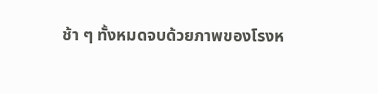ช้า ๆ ทั้งหมดจบด้วยภาพของโรงห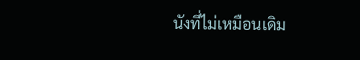นังที่ไม่เหมือนเดิม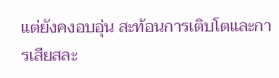แต่ยังคงอบอุ่น สะท้อนการเติบโตและการเสียสละ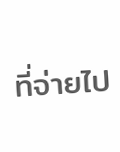ที่จ่ายไป